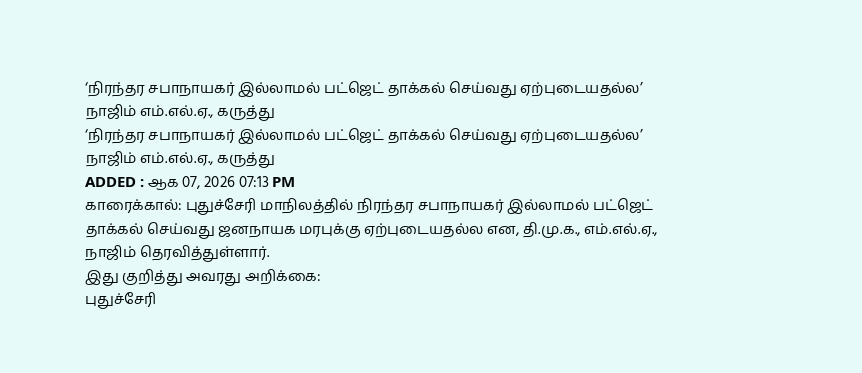‘நிரந்தர சபாநாயகர் இல்லாமல் பட்ஜெட் தாக்கல் செய்வது ஏற்புடையதல்ல’ நாஜிம் எம்.எல்.ஏ., கருத்து
‘நிரந்தர சபாநாயகர் இல்லாமல் பட்ஜெட் தாக்கல் செய்வது ஏற்புடையதல்ல’ நாஜிம் எம்.எல்.ஏ., கருத்து
ADDED : ஆக 07, 2026 07:13 PM
காரைக்கால்: புதுச்சேரி மாநிலத்தில் நிரந்தர சபாநாயகர் இல்லாமல் பட்ஜெட் தாக்கல் செய்வது ஜனநாயக மரபுக்கு ஏற்புடையதல்ல என, தி.மு.க., எம்.எல்.ஏ., நாஜிம் தெரவித்துள்ளார்.
இது குறித்து அவரது அறிக்கை:
புதுச்சேரி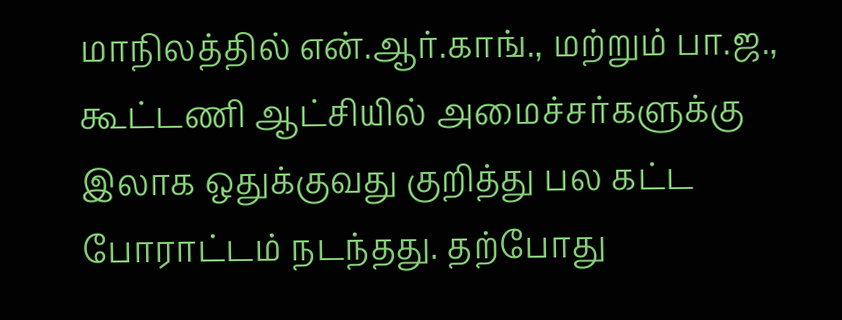மாநிலத்தில் என்.ஆர்.காங்., மற்றும் பா.ஜ., கூட்டணி ஆட்சியில் அமைச்சர்களுக்கு இலாக ஒதுக்குவது குறித்து பல கட்ட போராட்டம் நடந்தது. தற்போது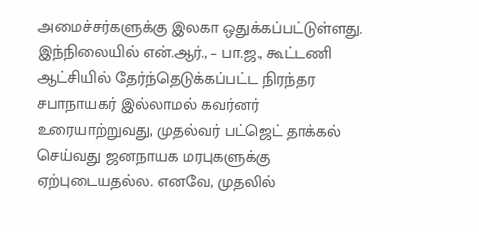அமைச்சர்களுக்கு இலகா ஒதுக்கப்பட்டுள்ளது.
இந்நிலையில் என்.ஆர்., – பா.ஜ., கூட்டணி ஆட்சியில் தேர்ந்தெடுக்கப்பட்ட நிரந்தர சபாநாயகர் இல்லாமல் கவர்னர் உரையாற்றுவது, முதல்வர் பட்ஜெட் தாக்கல் செய்வது ஜனநாயக மரபுகளுக்கு ஏற்புடையதல்ல. எனவே, முதலில்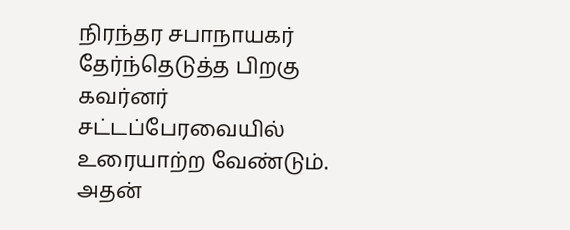நிரந்தர சபாநாயகர் தேர்ந்தெடுத்த பிறகு கவர்னர் சட்டப்பேரவையில் உரையாற்ற வேண்டும்.
அதன்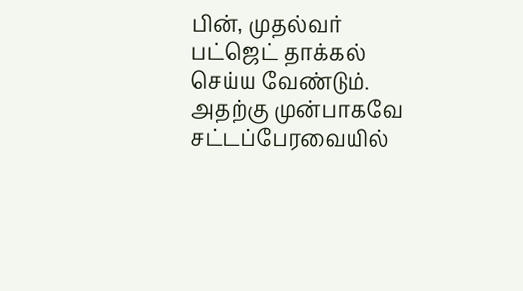பின், முதல்வர் பட்ஜெட் தாக்கல் செய்ய வேண்டும். அதற்கு முன்பாகவே சட்டப்பேரவையில்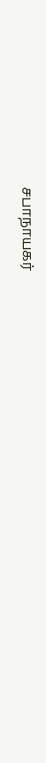சபாநாயகர்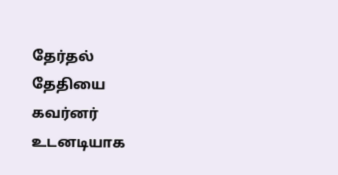தேர்தல் தேதியை கவர்னர் உடனடியாக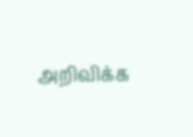அறிவிக்க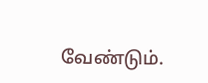வேண்டும்.